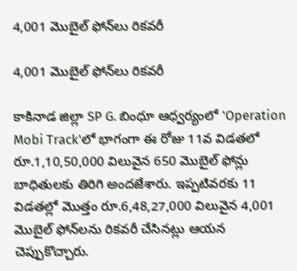4,001 మొబైల్ ఫోన్‌లు రికవరీ

4,001 మొబైల్ ఫోన్‌లు రికవరీ

కాకినాడ జిల్లా SP G. బింధూ ఆధ్వర్యంలో 'Operation Mobi Track'లో భాగంగా ఈ రోజు 11వ విడతలో రూ.1,10,50,000 విలువైన 650 మొబైల్ ఫోన్లు బాధితులకు తిరిగి అందజేశారు. ఇప్పటివరకు 11 విడతల్లో మొత్తం రూ.6,48,27,000 విలువైన 4,001 మొబైల్ ఫోన్‌లను రికవరీ చేసినట్లు ఆయన చెప్పుకొచ్చారు.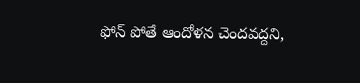ఫోన్ పోతే ఆందోళన చెందవద్దని,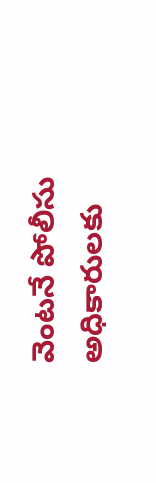వెంటనే పోలీసు అధికారులకు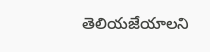తెలియజేయాలని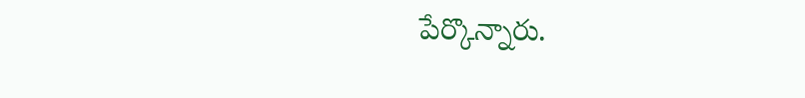పేర్కొన్నారు.